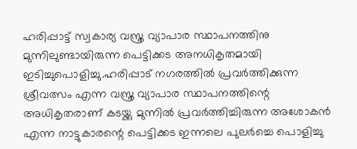ഹരിപ്പാട്ട് സ്വകാര്യ വസ്ത്ര വ്യാപാര സ്ഥാപനത്തിനു മുന്നിലുണ്ടായിരുന്ന പെട്ടിക്കട അനധികൃതമായി ഇടിച്ചുപൊളിച്ചു.ഹരിപ്പാട് നഗരത്തില്‍ പ്രവർത്തിക്കുന്ന ശ്രീവത്സം എന്ന വസ്ത്ര വ്യാപാര സ്ഥാപനത്തിന്റെ അധികൃതരാണ് കടയ്ക്കു മുന്നില്‍ പ്രവർത്തിച്ചിരുന്ന അശോകൻ എന്ന നാട്ടുകാരന്റെ പെട്ടിക്കട ഇന്നലെ പുലർച്ചെ പൊളിച്ചു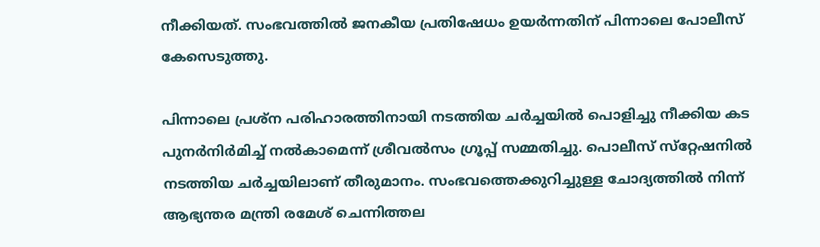നീക്കിയത്. സംഭവത്തില്‍ ജനകീയ പ്രതിഷേധം ഉയർന്നതിന് പിന്നാലെ പോലീസ് കേസെടുത്തു.

പിന്നാലെ പ്രശ്ന പരിഹാരത്തിനായി നടത്തിയ ചർച്ചയില്‍ പൊളിച്ചു നീക്കിയ കട പുനർനിർമിച്ച്‌ നല്‍കാമെന്ന് ശ്രീവല്‍സം ഗ്രൂപ്പ് സമ്മതിച്ചു. പൊലീസ് സ്‌റ്റേഷനില്‍ നടത്തിയ ചർച്ചയിലാണ് തീരുമാനം. സംഭവത്തെക്കുറിച്ചുള്ള ചോദ്യത്തില്‍ നിന്ന് ആഭ്യന്തര മന്ത്രി രമേശ് ചെന്നിത്തല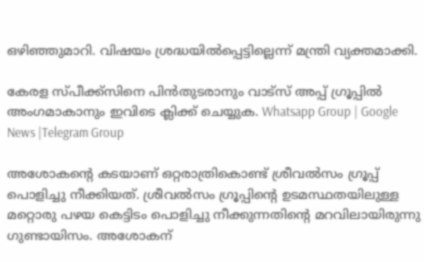ഒഴിഞ്ഞുമാറി. വിഷയം ശ്രദ്ധയില്‍പ്പെട്ടില്ലെന്ന് മന്ത്രി വ്യക്തമാക്കി.

കേരള സ്പീക്ക്സിനെ പിൻതുടരാനും വാട്സ് അപ്പ് ഗ്രൂപ്പിൽ അംഗമാകാനും ഇവിടെ ക്ലിക്ക് ചെയ്യുക. Whatsapp Group | Google News |Telegram Group

അശോകന്റെ കടയാണ് ഒറ്റരാത്രികൊണ്ട് ശ്രീവല്‍സം ഗ്രൂപ്പ് പൊളിച്ചു നീക്കിയത്. ശ്രീവല്‍സം ഗ്രൂപ്പിന്റെ ഉടമസ്ഥതയിലുള്ള മറ്റൊരു പഴയ കെട്ടിടം പൊളിച്ചു നീക്കുന്നതിന്റെ മറവിലായിരുന്നു ഗുണ്ടായിസം. അശോകന്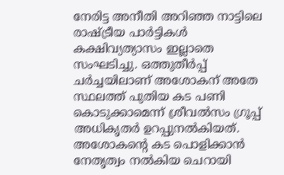നേരിട്ട അനീതി അറിഞ്ഞ നാട്ടിലെ രാഷ്ട്രീയ പാർട്ടികള്‍ കക്ഷിവ്യത്യാസം ഇല്ലാതെ സംഘടിച്ചു. ഒത്തുതീർപ്പ് ചർച്ചയിലാണ് അശോകന് അതേ സ്ഥലത്ത് പുതിയ കട പണി കൊടുക്കാമെന്ന് ശ്രീവല്‍സം ഗ്രൂപ്പ് അധികൃതർ ഉറപ്പുനല്‍കിയത്. അശോകന്റെ കട പൊളിക്കാൻ നേതൃത്വം നല്‍കിയ ചെറായി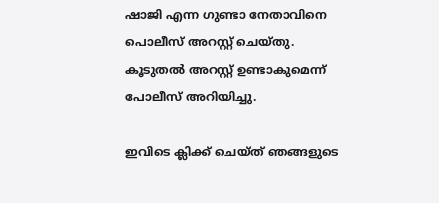ഷാജി എന്ന ഗുണ്ടാ നേതാവിനെ പൊലീസ് അറസ്റ്റ് ചെയ്തു. കൂടുതല്‍ അറസ്റ്റ് ഉണ്ടാകുമെന്ന് പോലീസ് അറിയിച്ചു.

ഇവിടെ ക്ലിക്ക് ചെയ്ത് ഞങ്ങളുടെ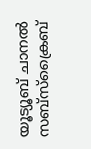യൂട്യൂബ് ചാനൽ സബ്സ്ക്രൈബ്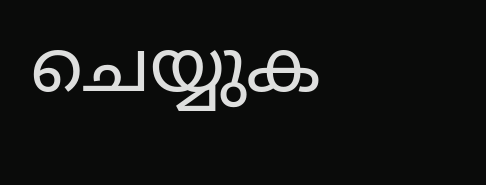ചെയ്യുക